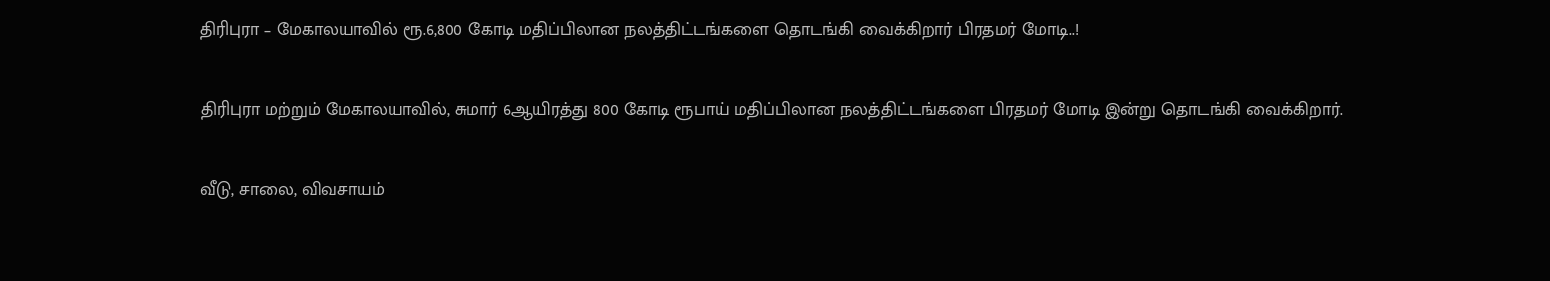திரிபுரா – மேகாலயாவில் ரூ.6,800 கோடி மதிப்பிலான நலத்திட்டங்களை தொடங்கி வைக்கிறார் பிரதமர் மோடி..!

திரிபுரா மற்றும் மேகாலயாவில், சுமார் 6ஆயிரத்து 800 கோடி ரூபாய் மதிப்பிலான நலத்திட்டங்களை பிரதமர் மோடி இன்று தொடங்கி வைக்கிறார்.

வீடு, சாலை, விவசாயம்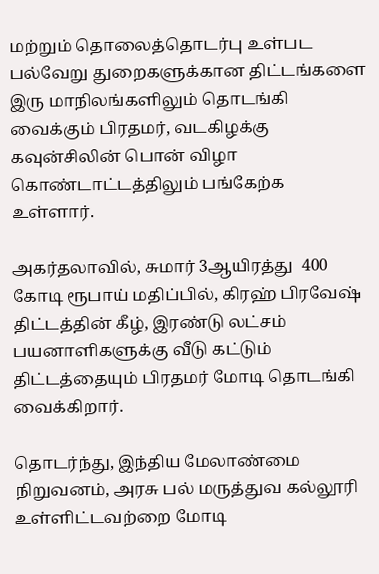மற்றும் தொலைத்தொடர்பு உள்பட பல்வேறு துறைகளுக்கான திட்டங்களை இரு மாநிலங்களிலும் தொடங்கி வைக்கும் பிரதமர், வடகிழக்கு கவுன்சிலின் பொன் விழா கொண்டாட்டத்திலும் பங்கேற்க உள்ளார்.

அகர்தலாவில், சுமார் 3ஆயிரத்து  400 கோடி ரூபாய் மதிப்பில், கிரஹ் பிரவேஷ் திட்டத்தின் கீழ், இரண்டு லட்சம் பயனாளிகளுக்கு வீடு கட்டும் திட்டத்தையும் பிரதமர் மோடி தொடங்கி வைக்கிறார்.

தொடர்ந்து, இந்திய மேலாண்மை நிறுவனம், அரசு பல் மருத்துவ கல்லூரி உள்ளிட்டவற்றை மோடி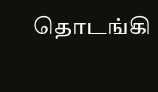தொடங்கி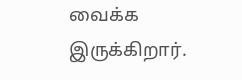வைக்க இருக்கிறார்.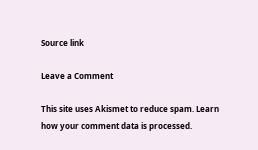Source link

Leave a Comment

This site uses Akismet to reduce spam. Learn how your comment data is processed.